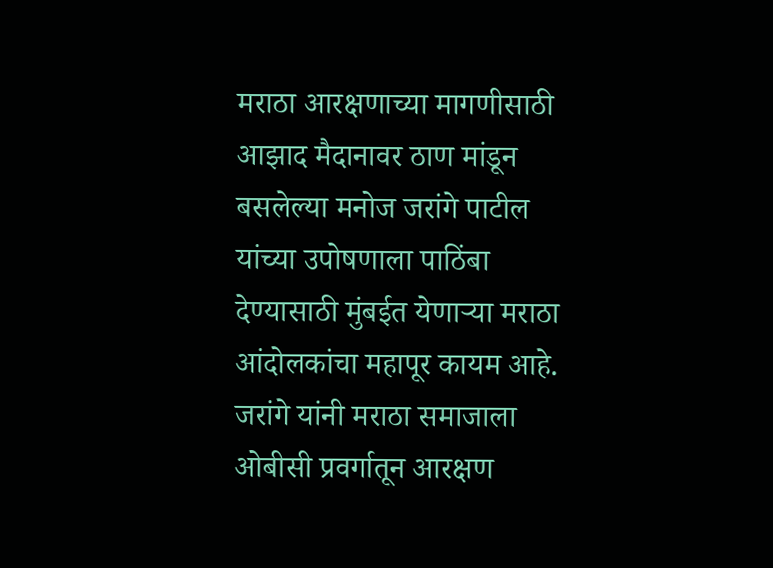मराठा आरक्षणाच्या मागणीसाठी आझाद मैदानावर ठाण मांडून बसलेल्या मनोज जरांगे पाटील यांच्या उपोषणाला पाठिंबा देण्यासाठी मुंबईत येणाऱ्या मराठा आंदोलकांचा महापूर कायम आहे. जरांगे यांनी मराठा समाजाला ओबीसी प्रवर्गातून आरक्षण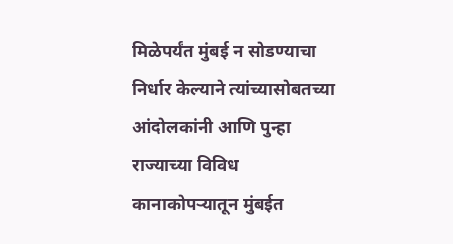मिळेपर्यंत मुंबई न सोडण्याचा निर्धार केल्याने त्यांच्यासोबतच्या आंदोलकांनी आणि पुन्हा राज्याच्या विविध कानाकोपऱ्यातून मुंबईत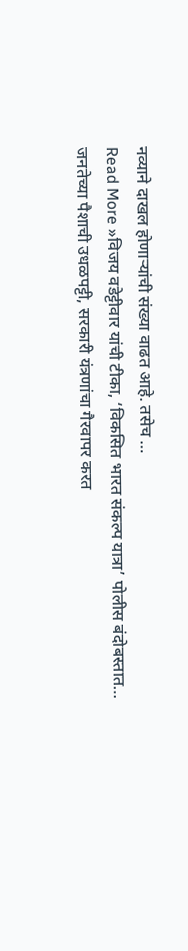नव्याने दाखल होणाऱ्यांची संख्या वाढत आहे. तसेच …
Read More »विजय वडेट्टीवार यांची टीका, ‘विकसित भारत संकल्प यात्रा’ पोलीस बंदोबस्तात…
जनतेच्या पैशाची उधळपट्टी, सरकारी यंत्रणांचा गैरवापर करत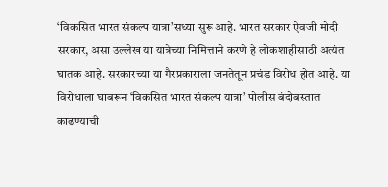‘विकसित भारत संकल्प यात्रा’सध्या सुरू आहे. भारत सरकार ऐवजी मोदी सरकार, असा उल्लेख या यात्रेच्या निमित्ताने करणे हे लोकशाहीसाठी अत्यंत घातक आहे. सरकारच्या या गैरप्रकाराला जनतेतून प्रचंड विरोध होत आहे. या विरोधाला घाबरून ‘विकसित भारत संकल्प यात्रा’ पोलीस बंदोबस्तात काढण्याची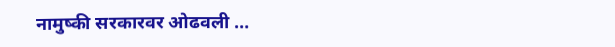नामुष्की सरकारवर ओढवली …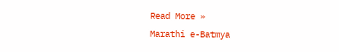Read More »
Marathi e-Batmya